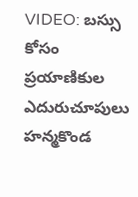VIDEO: బస్సు కోసం ప్రయాణికుల ఎదురుచూపులు
హన్మకొండ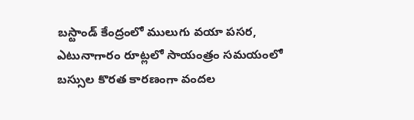బస్టాండ్ కేంద్రంలో ములుగు వయా పసర, ఎటునాగారం రూట్లలో సాయంత్రం సమయంలో బస్సుల కొరత కారణంగా వందల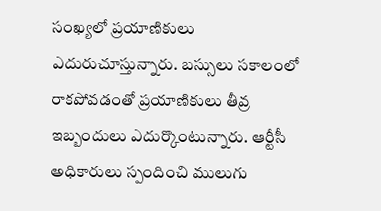సంఖ్యలో ప్రయాణికులు ఎదురుచూస్తున్నారు. బస్సులు సకాలంలో రాకపోవడంతో ప్రయాణికులు తీవ్ర ఇబ్బందులు ఎదుర్కొంటున్నారు. ఆర్టీసీ అధికారులు స్పందించి ములుగు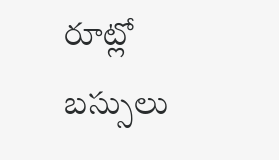రూట్లో బస్సులు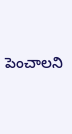పెంచాలని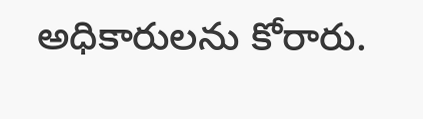అధికారులను కోరారు.